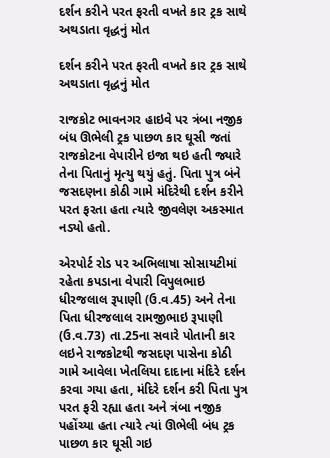દર્શન કરીને પરત ફરતી વખતે કાર ટ્રક સાથે અથડાતા વૃદ્ધનું મોત

દર્શન કરીને પરત ફરતી વખતે કાર ટ્રક સાથે અથડાતા વૃદ્ધનું મોત

રાજકોટ ભાવનગર હાઇવે પર ત્રંબા નજીક બંધ ઊભેલી ટ્રક પાછળ કાર ઘૂસી જતાં રાજકોટના વેપારીને ઇજા થઇ હતી જ્યારે તેના પિતાનું મૃત્યુ થયું હતું. પિતા પુત્ર બંને જસદણના કોઠી ગામે મંદિરેથી દર્શન કરીને પરત ફરતા હતા ત્યારે જીવલેણ અકસ્માત નડ્યો હતો.

એરપોર્ટ રોડ પર અભિલાષા સોસાયટીમાં રહેતા કપડાના વેપારી વિપુલભાઇ ધીરજલાલ રૂપાણી (ઉ.વ.45) અને તેના પિતા ધીરજલાલ રામજીભાઇ રૂપાણી (ઉ.વ.73) તા.25ના સવારે પોતાની કાર લઇને રાજકોટથી જસદણ પાસેના કોઠી ગામે આવેલા ખેતલિયા દાદાના મંદિરે દર્શન કરવા ગયા હતા, મંદિરે દર્શન કરી પિતા પુત્ર પરત ફરી રહ્યા હતા અને ત્રંબા નજીક પહોંચ્યા હતા ત્યારે ત્યાં ઊભેલી બંધ ટ્રક પાછળ કાર ઘૂસી ગઇ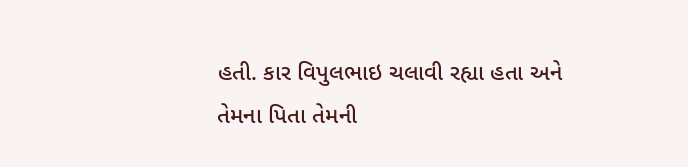હતી. કાર વિપુલભાઇ ચલાવી રહ્યા હતા અને તેમના પિતા તેમની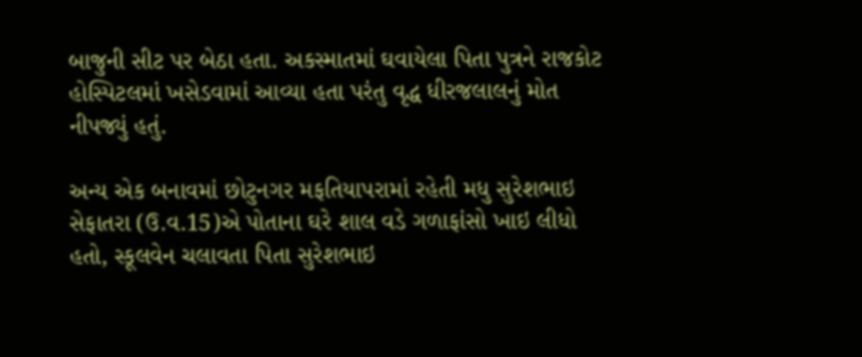બાજુની સીટ પર બેઠા હતા. અકસ્માતમાં ઘવાયેલા પિતા પુત્રને રાજકોટ હોસ્પિટલમાં ખસેડવામાં આવ્યા હતા પરંતુ વૃદ્ધ ધીરજલાલનું મોત નીપજ્યું હતું.

અન્ય એક બનાવમાં છોટુનગર મફતિયાપરામાં રહેતી મધુ સુરેશભાઇ સેફાતરા (ઉ.વ.15)એ પોતાના ઘરે શાલ વડે ગળાફાંસો ખાઇ લીધો હતો, સ્કૂલવેન ચલાવતા પિતા સુરેશભાઇ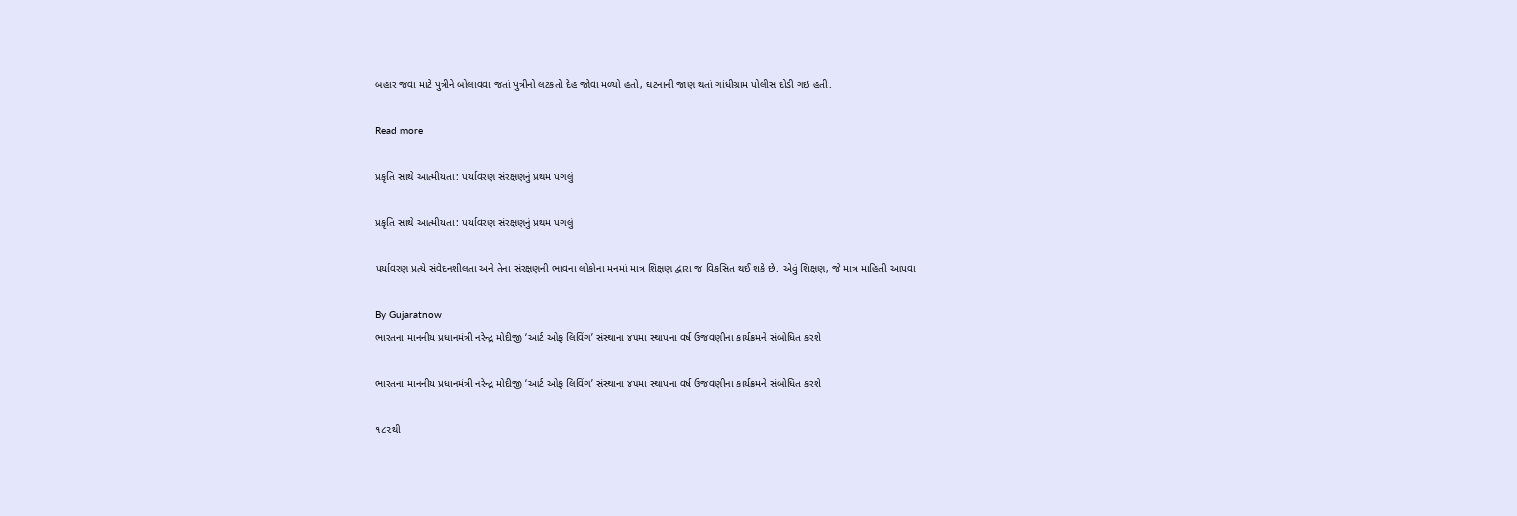બહાર જવા માટે પુત્રીને બોલાવવા જતાં પુત્રીનો લટકતો દેહ જોવા મળ્યો હતો, ઘટનાની જાણ થતાં ગાંધીગ્રામ પોલીસ દોડી ગઇ હતી.

Read more

પ્રકૃતિ સાથે આત્મીયતા: પર્યાવરણ સંરક્ષણનું પ્રથમ પગલું

પ્રકૃતિ સાથે આત્મીયતા: પર્યાવરણ સંરક્ષણનું પ્રથમ પગલું

પર્યાવરણ પ્રત્યે સંવેદનશીલતા અને તેના સંરક્ષણની ભાવના લોકોના મનમાં માત્ર શિક્ષણ દ્વારા જ વિકસિત થઈ શકે છે. એવું શિક્ષણ, જે માત્ર માહિતી આપવા

By Gujaratnow
ભારતના માનનીય પ્રધાનમંત્રી નરેન્દ્ર મોદીજી ‘આર્ટ ઓફ લિવિંગ’ સંસ્થાના ૪૫મા સ્થાપના વર્ષ ઉજવણીના કાર્યક્રમને સંબોધિત કરશે

ભારતના માનનીય પ્રધાનમંત્રી નરેન્દ્ર મોદીજી ‘આર્ટ ઓફ લિવિંગ’ સંસ્થાના ૪૫મા સ્થાપના વર્ષ ઉજવણીના કાર્યક્રમને સંબોધિત કરશે

૧૮૨થી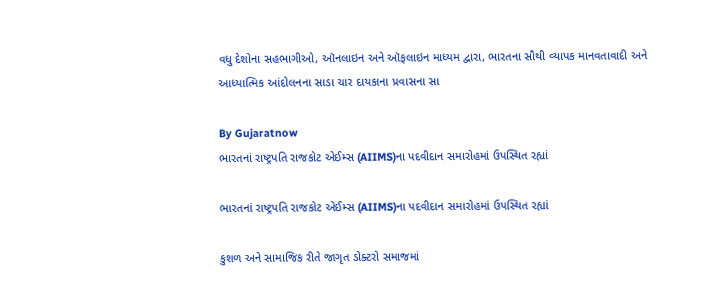વધુ દેશોના સહભાગીઓ, ઑનલાઇન અને ઑફલાઇન માધ્યમ દ્વારા, ભારતના સૌથી વ્યાપક માનવતાવાદી અને આધ્યાત્મિક આંદોલનના સાડા ચાર દાયકાના પ્રવાસના સા

By Gujaratnow
ભારતનાં રાષ્ટ્રપતિ રાજકોટ એઈમ્સ (AIIMS)ના પદવીદાન સમારોહમાં ઉપસ્થિત રહ્યાં

ભારતનાં રાષ્ટ્રપતિ રાજકોટ એઈમ્સ (AIIMS)ના પદવીદાન સમારોહમાં ઉપસ્થિત રહ્યાં

કુશળ અને સામાજિક રીતે જાગૃત ડોક્ટરો સમાજમાં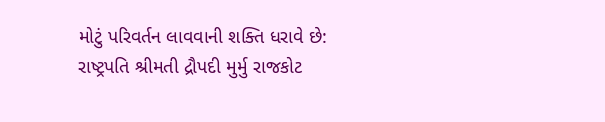મોટું પરિવર્તન લાવવાની શક્તિ ધરાવે છે: રાષ્ટ્રપતિ શ્રીમતી દ્રૌપદી મુર્મુ રાજકોટ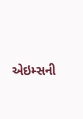એઇમ્સની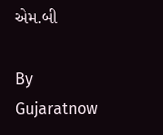એમ.બી

By Gujaratnow